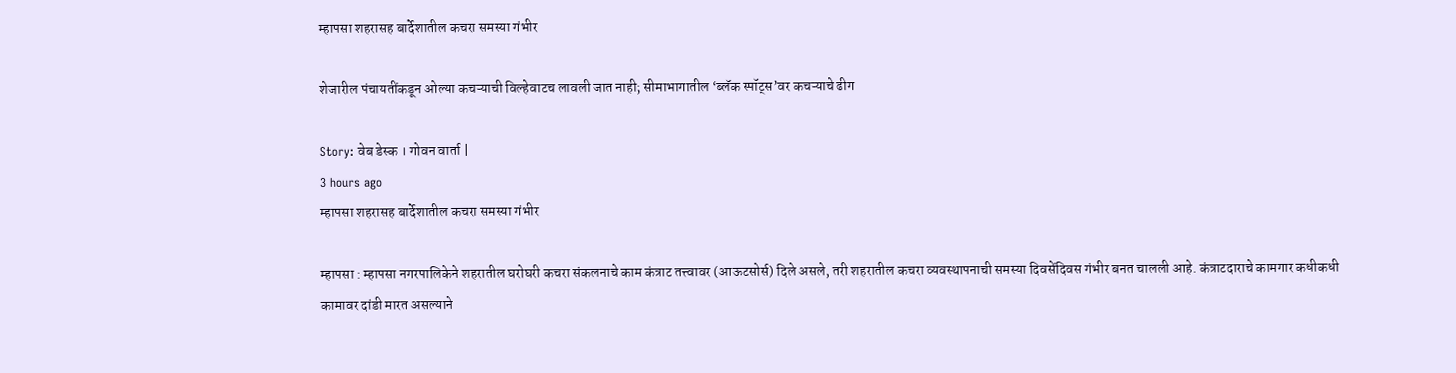म्हापसा शहरासह बार्देशातील कचरा समस्या गंभीर

शेजारील पंचायतींकडून ओल्या कचऱ्याची विल्हेवाटच लावली जात नाही; सीमाभागातील ‘ब्लॅक स्पॉट्स’वर कचऱ्याचे ढीग

Story: वेब डेस्क । गोवन वार्ता |
3 hours ago
म्हापसा शहरासह बार्देशातील कचरा समस्या गंभीर

म्हापसा : म्हापसा नगरपालिकेने शहरातील घरोघरी कचरा संकलनाचे काम कंत्राट तत्त्वावर (आऊटसोर्स) दिले असले, तरी शहरातील कचरा व्यवस्थापनाची समस्या दिवसेंदिवस गंभीर बनत चालली आहे. कंत्राटदाराचे कामगार कधीकधी कामावर दांडी मारत असल्याने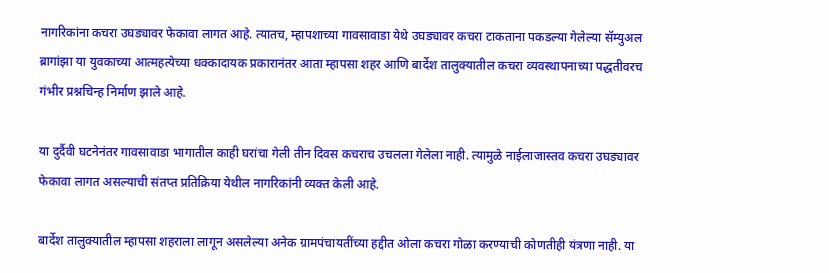नागरिकांना कचरा उघड्यावर फेकावा लागत आहे. त्यातच, म्हापशाच्या गावसावाडा येथे उघड्यावर कचरा टाकताना पकडल्या गेलेल्या सॅम्युअल ब्रागांझा या युवकाच्या आत्महत्येच्या धक्कादायक प्रकारानंतर आता म्हापसा शहर आणि बार्देश तालुक्यातील कचरा व्यवस्थापनाच्या पद्धतीवरच गंभीर प्रश्नचिन्ह निर्माण झाले आहे.

या दुर्दैवी घटनेनंतर गावसावाडा भागातील काही घरांचा गेली तीन दिवस कचराच उचलला गेलेला नाही. त्यामुळे नाईलाजास्तव कचरा उघड्यावर फेकावा लागत असल्याची संतप्त प्रतिक्रिया येथील नागरिकांनी व्यक्त केली आहे.

बार्देश तालुक्यातील म्हापसा शहराला लागून असलेल्या अनेक ग्रामपंचायतींच्या हद्दीत ओला कचरा गोळा करण्याची कोणतीही यंत्रणा नाही. या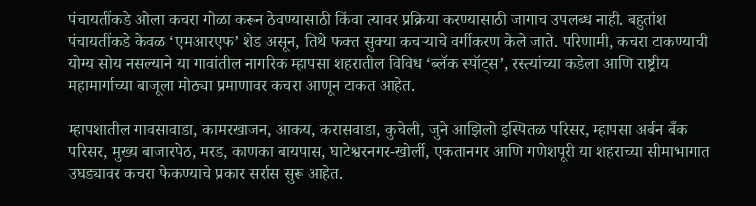पंचायतींकडे ओला कचरा गोळा करून ठेवण्यासाठी किंवा त्यावर प्रक्रिया करण्यासाठी जागाच उपलब्ध नाही. बहुतांश पंचायतींकडे केवळ ‘एमआरएफ’ शेड असून, तिथे फक्त सुक्या कचऱ्याचे वर्गीकरण केले जाते. परिणामी, कचरा टाकण्याची योग्य सोय नसल्याने या गावांतील नागरिक म्हापसा शहरातील विविध ‘ब्लॅक स्पॉट्स’, रस्त्यांच्या कडेला आणि राष्ट्रीय महामार्गाच्या बाजूला मोठ्या प्रमाणावर कचरा आणून टाकत आहेत.

म्हापशातील गावसावाडा, कामरखाजन, आकय, करासवाडा, कुचेली, जुने आझिलो इस्पितळ परिसर, म्हापसा अर्बन बँक परिसर, मुख्य बाजारपेठ, मरड, काणका बायपास, घाटेश्वरनगर-खोर्ली, एकतानगर आणि गणेशपूरी या शहराच्या सीमाभागात उघड्यावर कचरा फेकण्याचे प्रकार सर्रास सुरू आहेत.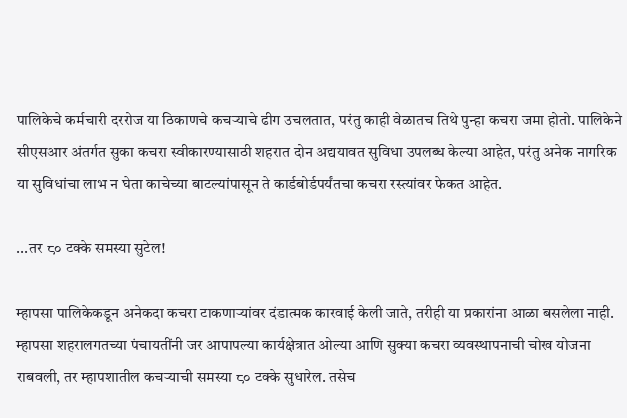पालिकेचे कर्मचारी दररोज या ठिकाणचे कचऱ्याचे ढीग उचलतात, परंतु काही वेळातच तिथे पुन्हा कचरा जमा होतो. पालिकेने सीएसआर अंतर्गत सुका कचरा स्वीकारण्यासाठी शहरात दोन अद्ययावत सुविधा उपलब्ध केल्या आहेत, परंतु अनेक नागरिक या सुविधांचा लाभ न घेता काचेच्या बाटल्यांपासून ते कार्डबोर्डपर्यंतचा कचरा रस्त्यांवर फेकत आहेत.

...तर ८० टक्के समस्या सुटेल!

म्हापसा पालिकेकडून अनेकदा कचरा टाकणाऱ्यांवर दंडात्मक कारवाई केली जाते, तरीही या प्रकारांना आळा बसलेला नाही. म्हापसा शहरालगतच्या पंचायतींनी जर आपापल्या कार्यक्षेत्रात ओल्या आणि सुक्या कचरा व्यवस्थापनाची चोख योजना राबवली, तर म्हापशातील कचऱ्याची समस्या ८० टक्के सुधारेल. तसेच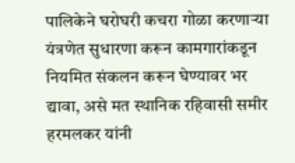पालिकेने घरोघरी कचरा गोळा करणाऱ्या यंत्रणेत सुधारणा करून कामगारांकडून नियमित संकलन करून घेण्यावर भर द्यावा, असे मत स्थानिक रहिवासी समीर हरमलकर यांनी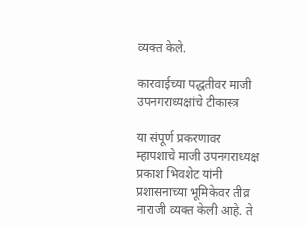व्यक्त केले.

कारवाईच्या पद्धतीवर माजी उपनगराध्यक्षांचे टीकास्त्र

या संपूर्ण प्रकरणावर म्हापशाचे माजी उपनगराध्यक्ष प्रकाश भिवशेट यांनी प्रशासनाच्या भूमिकेवर तीव्र नाराजी व्यक्त केली आहे. ते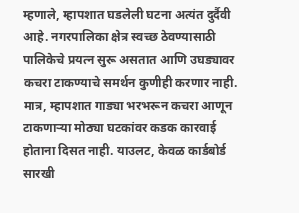म्हणाले, म्हापशात घडलेली घटना अत्यंत दुर्दैवी आहे. नगरपालिका क्षेत्र स्वच्छ ठेवण्यासाठी पालिकेचे प्रयत्न सुरू असतात आणि उघड्यावर कचरा टाकण्याचे समर्थन कुणीही करणार नाही. मात्र, म्हापशात गाड्या भरभरून कचरा आणून टाकणाऱ्या मोठ्या घटकांवर कडक कारवाई होताना दिसत नाही. याउलट, केवळ कार्डबोर्ड सारखी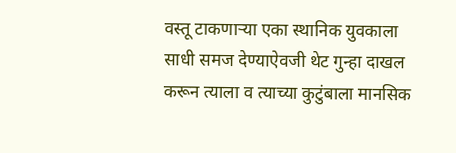वस्तू टाकणाऱ्या एका स्थानिक युवकाला साधी समज देण्याऐवजी थेट गुन्हा दाखल करून त्याला व त्याच्या कुटुंबाला मानसिक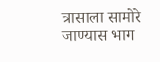त्रासाला सामोरे जाण्यास भाग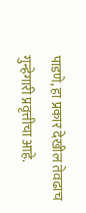पाडणे, हा प्रकार देखील तेवढाच गुन्हेगारी प्रवृत्तीचा आहे.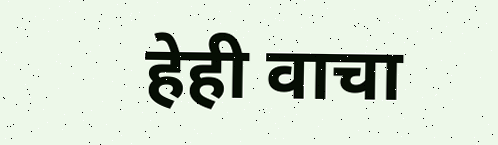हेही वाचा